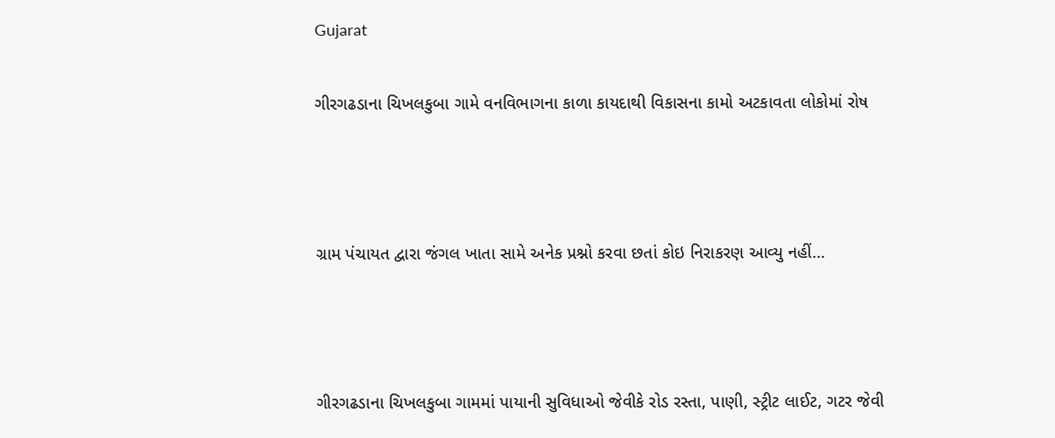Gujarat

ગીરગઢડાના ચિખલકુબા ગામે વનવિભાગના કાળા કાયદાથી વિકાસના કામો અટકાવતા લોકોમાં રોષ



ગ્રામ પંચાયત દ્વારા જંગલ ખાતા સામે અનેક પ્રશ્નો કરવા છતાં કોઇ નિરાકરણ આવ્યુ નહીં…



ગીરગઢડાના ચિખલકુબા ગામમાં પાયાની સુવિધાઓ જેવીકે રોડ રસ્તા, પાણી, સ્ટ્રીટ લાઈટ, ગટર જેવી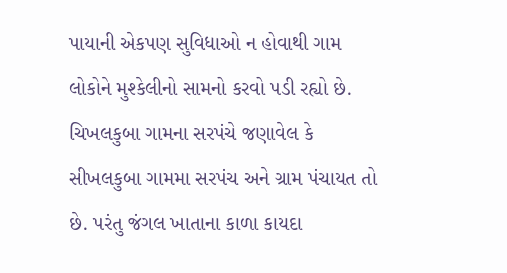પાયાની એકપણ સુવિધાઓ ન હોવાથી ગામ લોકોને મુશ્કેલીનો સામનો કરવો પડી રહ્યો છે. ચિખલકુબા ગામના સરપંચે જણાવેલ કે સીખલકુબા ગામમા સરપંચ અને ગ્રામ પંચાયત તો છે. પરંતુ જંગલ ખાતાના કાળા કાયદા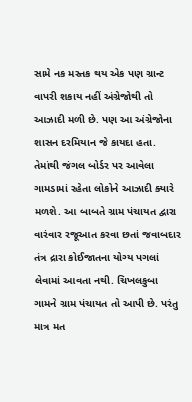સામે નક મસ્તક થય એક પણ ગ્રાન્ટ વાપરી શકાય નહીં અંગ્રેજોથી તો આઝાદી મળી છે. પણ આ અંગ્રેજોના શાસન દરમિયાન જે કાયદા હતા. તેમાંથી જંગલ બોર્ડર પર આવેલા ગામડામાં રહેતા લોકોને આઝાદી ક્યારે મળશે. આ બાબતે ગ્રામ પંચાયત દ્વારા વારંવાર રજૂઆત કરવા છતાં જવાબદાર તંત્ર દ્રારા કોઈજાતના યોગ્ય પગલાં લેવામાં આવતા નથી. ચિખલકુબા ગામને ગ્રામ પંચાયત તો આપી છે. પરંતુ માત્ર મત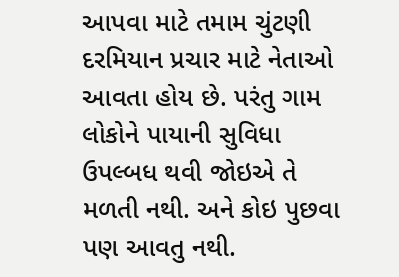આપવા માટે તમામ ચુંટણી દરમિયાન પ્રચાર માટે નેતાઓ આવતા હોય છે. પરંતુ ગામ લોકોને પાયાની સુવિધા ઉપલ્બધ થવી જોઇએ તે મળતી નથી. અને કોઇ પુછવા પણ આવતુ નથી.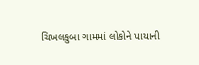ચિખલકુબા ગામમાં લોકોને પાયાની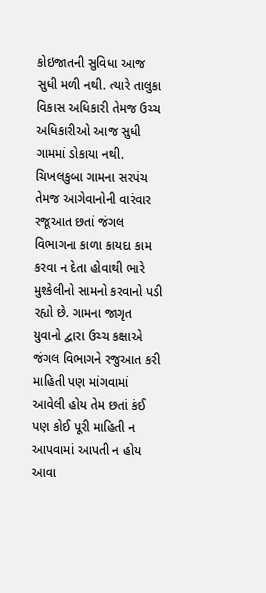કોઇજાતની સુવિધા આજ સુધી મળી નથી. ત્યારે તાલુકા વિકાસ અધિકારી તેમજ ઉચ્ચ અધિકારીઓ આજ સુધી ગામમાં ડોકાયા નથી. ચિખલકુબા ગામના સરપંચ તેમજ આગેવાનોની વારંવાર રજૂઆત છતાં જંગલ વિભાગના કાળા કાયદા કામ કરવા ન દેતા હોવાથી ભારે મુશ્કેલીનો સામનો કરવાનો પડી રહ્યો છે. ગામના જાગૃત યુવાનો દ્વારા ઉચ્ચ કક્ષાએ જંગલ વિભાગને રજુઆત કરી માહિતી પણ માંગવામાં આવેલી હોય તેમ છતાં કંઈ પણ કોઈ પૂરી માહિતી ન આપવામાં આપતી ન હોય આવા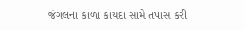જંગલના કાળા કાયદા સામે તપાસ કરી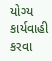યોગ્ય કાર્યવાહી કરવા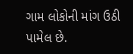ગામ લોકોની માંગ ઉઠી પામેલ છે.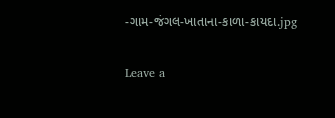-ગામ-જંગલ-ખાતાના-કાળા-કાયદા.jpg

Leave a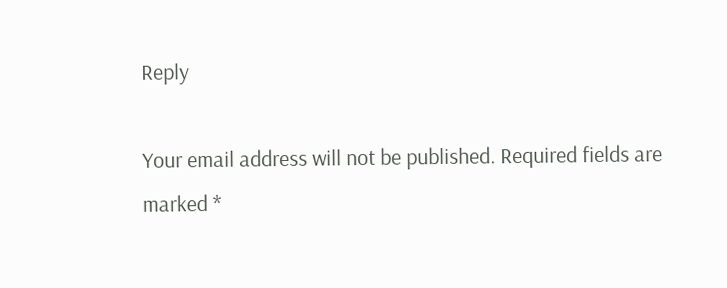Reply

Your email address will not be published. Required fields are marked *